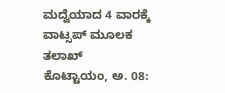ಮದ್ವೆಯಾದ 4 ವಾರಕ್ಕೆ ವಾಟ್ಸಪ್ ಮೂಲಕ ತಲಾಖ್
ಕೊಟ್ಟಾಯಂ, ಅ. 08: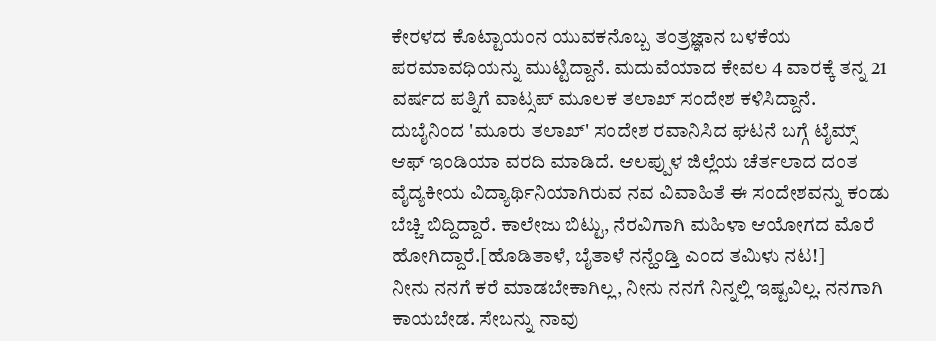ಕೇರಳದ ಕೊಟ್ಟಾಯಂನ ಯುವಕನೊಬ್ಬ ತಂತ್ರಜ್ಞಾನ ಬಳಕೆಯ ಪರಮಾವಧಿಯನ್ನು ಮುಟ್ಟಿದ್ದಾನೆ. ಮದುವೆಯಾದ ಕೇವಲ 4 ವಾರಕ್ಕೆ ತನ್ನ 21 ವರ್ಷದ ಪತ್ನಿಗೆ ವಾಟ್ಸಪ್ ಮೂಲಕ ತಲಾಖ್ ಸಂದೇಶ ಕಳಿಸಿದ್ದಾನೆ.
ದುಬೈನಿಂದ 'ಮೂರು ತಲಾಖ್' ಸಂದೇಶ ರವಾನಿಸಿದ ಘಟನೆ ಬಗ್ಗೆ ಟೈಮ್ಸ್ ಆಫ್ ಇಂಡಿಯಾ ವರದಿ ಮಾಡಿದೆ. ಆಲಪ್ಪುಳ ಜಿಲ್ಲೆಯ ಚೆರ್ತಲಾದ ದಂತ ವೈದ್ಯಕೀಯ ವಿದ್ಯಾರ್ಥಿನಿಯಾಗಿರುವ ನವ ವಿವಾಹಿತೆ ಈ ಸಂದೇಶವನ್ನು ಕಂಡು ಬೆಚ್ಚಿ ಬಿದ್ದಿದ್ದಾರೆ. ಕಾಲೇಜು ಬಿಟ್ಟು, ನೆರವಿಗಾಗಿ ಮಹಿಳಾ ಆಯೋಗದ ಮೊರೆ ಹೋಗಿದ್ದಾರೆ.[ಹೊಡಿತಾಳೆ, ಬೈತಾಳೆ ನನ್ಹೆಂಡ್ತಿ ಎಂದ ತಮಿಳು ನಟ!]
ನೀನು ನನಗೆ ಕರೆ ಮಾಡಬೇಕಾಗಿಲ್ಲ, ನೀನು ನನಗೆ ನಿನ್ನಲ್ಲಿ ಇಷ್ಟವಿಲ್ಲ. ನನಗಾಗಿ ಕಾಯಬೇಡ. ಸೇಬನ್ನು ನಾವು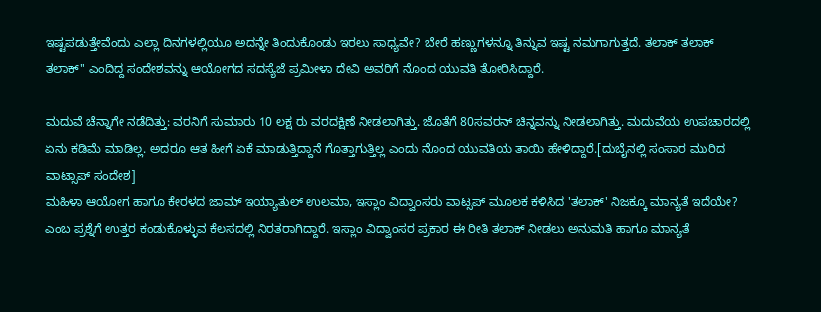ಇಷ್ಟಪಡುತ್ತೇವೆಂದು ಎಲ್ಲಾ ದಿನಗಳಲ್ಲಿಯೂ ಅದನ್ನೇ ತಿಂದುಕೊಂಡು ಇರಲು ಸಾಧ್ಯವೇ? ಬೇರೆ ಹಣ್ಣುಗಳನ್ನೂ ತಿನ್ನುವ ಇಷ್ಟ ನಮಗಾಗುತ್ತದೆ. ತಲಾಕ್ ತಲಾಕ್ ತಲಾಕ್'' ಎಂದಿದ್ದ ಸಂದೇಶವನ್ನು ಆಯೋಗದ ಸದಸ್ಯೆಜೆ ಪ್ರಮೀಳಾ ದೇವಿ ಅವರಿಗೆ ನೊಂದ ಯುವತಿ ತೋರಿಸಿದ್ದಾರೆ.

ಮದುವೆ ಚೆನ್ನಾಗೇ ನಡೆದಿತ್ತು: ವರನಿಗೆ ಸುಮಾರು 10 ಲಕ್ಷ ರು ವರದಕ್ಷಿಣೆ ನೀಡಲಾಗಿತ್ತು. ಜೊತೆಗೆ 80ಸವರನ್ ಚಿನ್ನವನ್ನು ನೀಡಲಾಗಿತ್ತು. ಮದುವೆಯ ಉಪಚಾರದಲ್ಲಿ ಏನು ಕಡಿಮೆ ಮಾಡಿಲ್ಲ. ಅದರೂ ಆತ ಹೀಗೆ ಏಕೆ ಮಾಡುತ್ತಿದ್ದಾನೆ ಗೊತ್ತಾಗುತ್ತಿಲ್ಲ ಎಂದು ನೊಂದ ಯುವತಿಯ ತಾಯಿ ಹೇಳಿದ್ದಾರೆ.[ದುಬೈನಲ್ಲಿ ಸಂಸಾರ ಮುರಿದ ವಾಟ್ಸಾಪ್ ಸಂದೇಶ]
ಮಹಿಳಾ ಆಯೋಗ ಹಾಗೂ ಕೇರಳದ ಜಾಮ್ ಇಯ್ಯಾತುಲ್ ಉಲಮಾ, ಇಸ್ಲಾಂ ವಿದ್ವಾಂಸರು ವಾಟ್ಸಪ್ ಮೂಲಕ ಕಳಿಸಿದ 'ತಲಾಕ್' ನಿಜಕ್ಕೂ ಮಾನ್ಯತೆ ಇದೆಯೇ? ಎಂಬ ಪ್ರಶ್ನೆಗೆ ಉತ್ತರ ಕಂಡುಕೊಳ್ಳುವ ಕೆಲಸದಲ್ಲಿ ನಿರತರಾಗಿದ್ದಾರೆ. ಇಸ್ಲಾಂ ವಿದ್ವಾಂಸರ ಪ್ರಕಾರ ಈ ರೀತಿ ತಲಾಕ್ ನೀಡಲು ಅನುಮತಿ ಹಾಗೂ ಮಾನ್ಯತೆ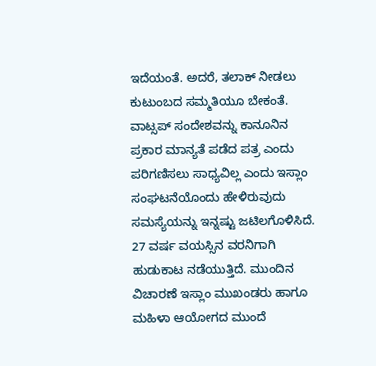ಇದೆಯಂತೆ. ಅದರೆ, ತಲಾಕ್ ನೀಡಲು ಕುಟುಂಬದ ಸಮ್ಮತಿಯೂ ಬೇಕಂತೆ.
ವಾಟ್ಸಪ್ ಸಂದೇಶವನ್ನು ಕಾನೂನಿನ ಪ್ರಕಾರ ಮಾನ್ಯತೆ ಪಡೆದ ಪತ್ರ ಎಂದು ಪರಿಗಣಿಸಲು ಸಾಧ್ಯವಿಲ್ಲ ಎಂದು ಇಸ್ಲಾಂ ಸಂಘಟನೆಯೊಂದು ಹೇಳಿರುವುದು ಸಮಸ್ಯೆಯನ್ನು ಇನ್ನಷ್ಟು ಜಟಿಲಗೊಳಿಸಿದೆ. 27 ವರ್ಷ ವಯಸ್ಸಿನ ವರನಿಗಾಗಿ ಹುಡುಕಾಟ ನಡೆಯುತ್ತಿದೆ. ಮುಂದಿನ ವಿಚಾರಣೆ ಇಸ್ಲಾಂ ಮುಖಂಡರು ಹಾಗೂ ಮಹಿಳಾ ಆಯೋಗದ ಮುಂದೆ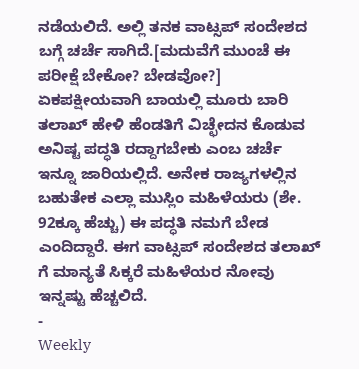ನಡೆಯಲಿದೆ. ಅಲ್ಲಿ ತನಕ ವಾಟ್ಸಪ್ ಸಂದೇಶದ ಬಗ್ಗೆ ಚರ್ಚೆ ಸಾಗಿದೆ.[ಮದುವೆಗೆ ಮುಂಚೆ ಈ ಪರೀಕ್ಷೆ ಬೇಕೋ? ಬೇಡವೋ?]
ಏಕಪಕ್ಷೀಯವಾಗಿ ಬಾಯಲ್ಲಿ ಮೂರು ಬಾರಿ ತಲಾಖ್ ಹೇಳಿ ಹೆಂಡತಿಗೆ ವಿಚ್ಛೇದನ ಕೊಡುವ ಅನಿಷ್ಟ ಪದ್ಧತಿ ರದ್ದಾಗಬೇಕು ಎಂಬ ಚರ್ಚೆ ಇನ್ನೂ ಜಾರಿಯಲ್ಲಿದೆ. ಅನೇಕ ರಾಜ್ಯಗಳಲ್ಲಿನ ಬಹುತೇಕ ಎಲ್ಲಾ ಮುಸ್ಲಿಂ ಮಹಿಳೆಯರು (ಶೇ. 92ಕ್ಕೂ ಹೆಚ್ಚು) ಈ ಪದ್ಧತಿ ನಮಗೆ ಬೇಡ ಎಂದಿದ್ದಾರೆ. ಈಗ ವಾಟ್ಸಪ್ ಸಂದೇಶದ ತಲಾಖ್ ಗೆ ಮಾನ್ಯತೆ ಸಿಕ್ಕರೆ ಮಹಿಳೆಯರ ನೋವು ಇನ್ನಷ್ಟು ಹೆಚ್ಚಲಿದೆ.
-
Weekly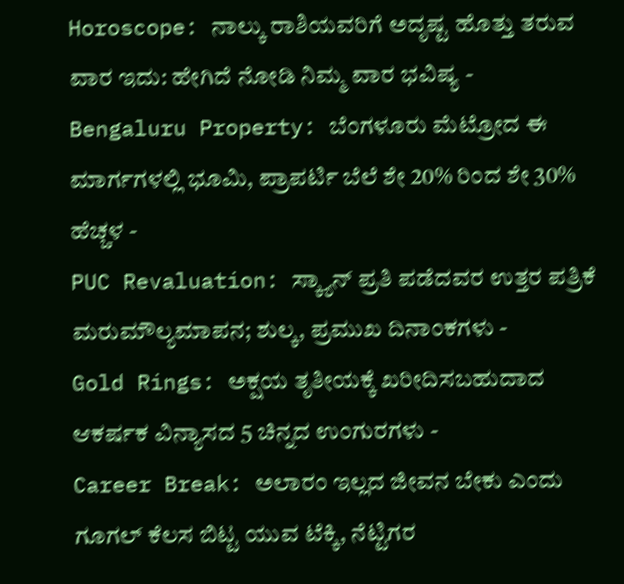Horoscope: ನಾಲ್ಕು ರಾಶಿಯವರಿಗೆ ಅದೃಷ್ಟ ಹೊತ್ತು ತರುವ ವಾರ ಇದು: ಹೇಗಿದೆ ನೋಡಿ ನಿಮ್ಮ ವಾರ ಭವಿಷ್ಯ -
Bengaluru Property: ಬೆಂಗಳೂರು ಮೆಟ್ರೋದ ಈ ಮಾರ್ಗಗಳಲ್ಲಿ ಭೂಮಿ, ಪ್ರಾಪರ್ಟಿ ಬೆಲೆ ಶೇ 20% ರಿಂದ ಶೇ 30% ಹೆಚ್ಚಳ -
PUC Revaluation: ಸ್ಕ್ಯಾನ್ ಪ್ರತಿ ಪಡೆದವರ ಉತ್ತರ ಪತ್ರಿಕೆ ಮರುಮೌಲ್ಯಮಾಪನ; ಶುಲ್ಕ, ಪ್ರಮುಖ ದಿನಾಂಕಗಳು -
Gold Rings: ಅಕ್ಷಯ ತೃತೀಯಕ್ಕೆ ಖರೀದಿಸಬಹುದಾದ ಆಕರ್ಷಕ ವಿನ್ಯಾಸದ 5 ಚಿನ್ನದ ಉಂಗುರಗಳು -
Career Break: ಅಲಾರಂ ಇಲ್ಲದ ಜೀವನ ಬೇಕು ಎಂದು ಗೂಗಲ್ ಕೆಲಸ ಬಿಟ್ಟ ಯುವ ಟೆಕ್ಕಿ, ನೆಟ್ಟಿಗರ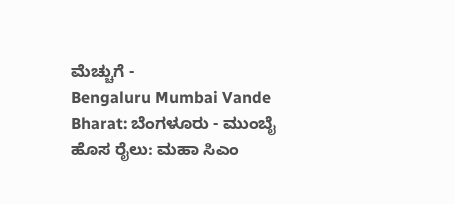ಮೆಚ್ಚುಗೆ -
Bengaluru Mumbai Vande Bharat: ಬೆಂಗಳೂರು - ಮುಂಬೈ ಹೊಸ ರೈಲು: ಮಹಾ ಸಿಎಂ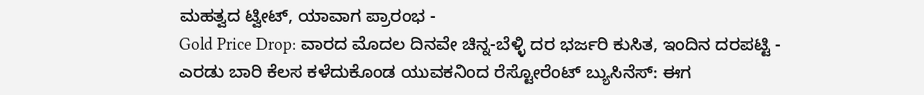ಮಹತ್ವದ ಟ್ವೀಟ್, ಯಾವಾಗ ಪ್ರಾರಂಭ -
Gold Price Drop: ವಾರದ ಮೊದಲ ದಿನವೇ ಚಿನ್ನ-ಬೆಳ್ಳಿ ದರ ಭರ್ಜರಿ ಕುಸಿತ, ಇಂದಿನ ದರಪಟ್ಟಿ -
ಎರಡು ಬಾರಿ ಕೆಲಸ ಕಳೆದುಕೊಂಡ ಯುವಕನಿಂದ ರೆಸ್ಟೋರೆಂಟ್ ಬ್ಯುಸಿನೆಸ್: ಈಗ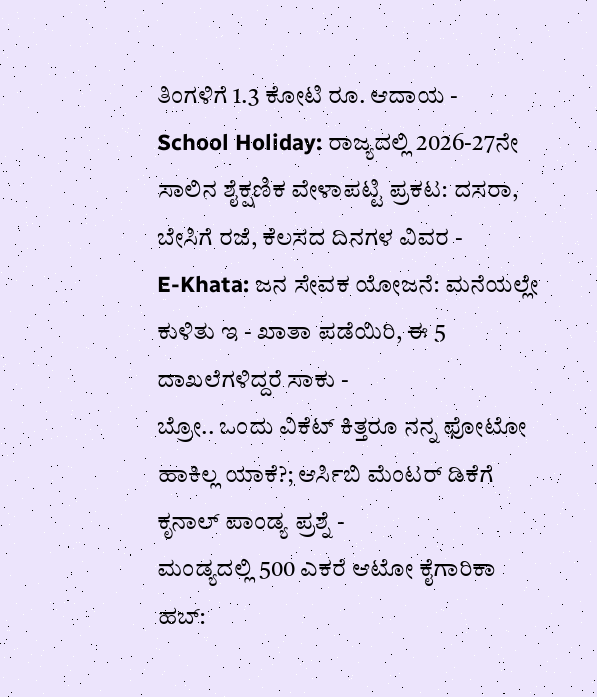ತಿಂಗಳಿಗೆ 1.3 ಕೋಟಿ ರೂ. ಆದಾಯ -
School Holiday: ರಾಜ್ಯದಲ್ಲಿ 2026-27ನೇ ಸಾಲಿನ ಶೈಕ್ಷಣಿಕ ವೇಳಾಪಟ್ಟಿ ಪ್ರಕಟ: ದಸರಾ, ಬೇಸಿಗೆ ರಜೆ, ಕೆಲಸದ ದಿನಗಳ ವಿವರ -
E-Khata: ಜನ ಸೇವಕ ಯೋಜನೆ: ಮನೆಯಲ್ಲೇ ಕುಳಿತು ಇ - ಖಾತಾ ಪಡೆಯಿರಿ, ಈ 5 ದಾಖಲೆಗಳಿದ್ದರೆ ಸಾಕು -
ಬ್ರೋ.. ಒಂದು ವಿಕೆಟ್ ಕಿತ್ತರೂ ನನ್ನ ಫೋಟೋ ಹಾಕಿಲ್ಲ ಯಾಕೆ?; ಆರ್ಸಿಬಿ ಮೆಂಟರ್ ಡಿಕೆಗೆ ಕೃನಾಲ್ ಪಾಂಡ್ಯ ಪ್ರಶ್ನೆ -
ಮಂಡ್ಯದಲ್ಲಿ 500 ಎಕರೆ ಆಟೋ ಕೈಗಾರಿಕಾ ಹಬ್: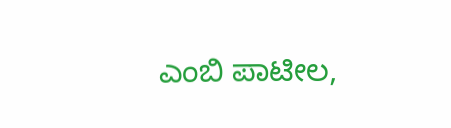ಎಂಬಿ ಪಾಟೀಲ,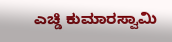ಎಚ್ಡಿ ಕುಮಾರಸ್ವಾಮಿ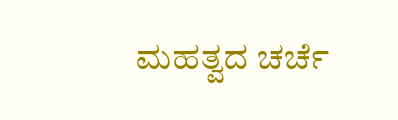ಮಹತ್ವದ ಚರ್ಚೆ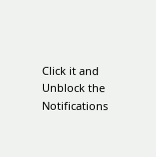Click it and Unblock the Notifications